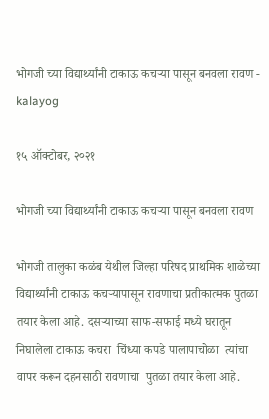भोगजी च्या विद्यार्थ्यांनी टाकाऊ कचर्‍या पासून बनवला रावण - kalayog

१५ ऑक्टोबर, २०२१

भोगजी च्या विद्यार्थ्यांनी टाकाऊ कचर्‍या पासून बनवला रावण

भोगजी तालुका कळंब येथील जिल्हा परिषद प्राथमिक शाळेच्या विद्यार्थ्यांनी टाकाऊ कचऱ्यापासून रावणाचा प्रतीकात्मक पुतळा तयार केला आहे. दसऱ्याच्या साफ-सफाई मध्ये घरातून निघालेला टाकाऊ कचरा  चिंध्या कपडे पालापाचोळा  त्यांचा वापर करून दहनसाठी रावणाचा  पुतळा तयार केला आहे.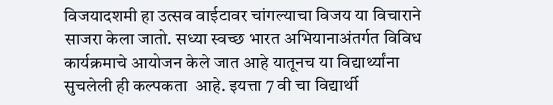विजयादशमी हा उत्सव वाईटावर चांगल्याचा विजय या विचाराने  साजरा केला जातो. सध्या स्वच्छ भारत अभियानाअंतर्गत विविध कार्यक्रमाचे आयोजन केले जात आहे यातूनच या विद्यार्थ्यांना सुचलेली ही कल्पकता  आहे. इयत्ता 7 वी चा विद्यार्थी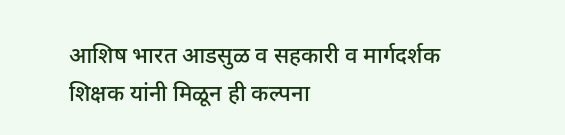आशिष भारत आडसुळ व सहकारी व मार्गदर्शक शिक्षक यांनी मिळून ही कल्पना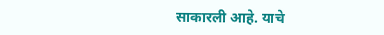साकारली आहे. याचे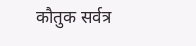कौतुक सर्वत्र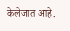केलेजात आहे.